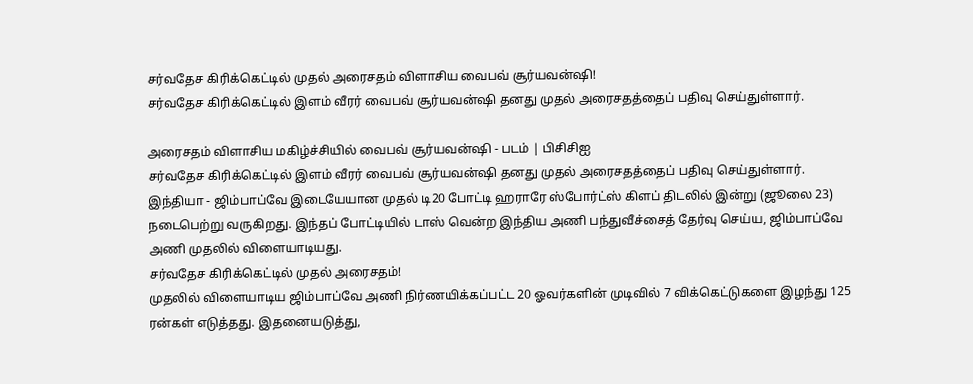சர்வதேச கிரிக்கெட்டில் முதல் அரைசதம் விளாசிய வைபவ் சூர்யவன்ஷி!
சர்வதேச கிரிக்கெட்டில் இளம் வீரர் வைபவ் சூர்யவன்ஷி தனது முதல் அரைசதத்தைப் பதிவு செய்துள்ளார்.

அரைசதம் விளாசிய மகிழ்ச்சியில் வைபவ் சூர்யவன்ஷி - படம் | பிசிசிஐ
சர்வதேச கிரிக்கெட்டில் இளம் வீரர் வைபவ் சூர்யவன்ஷி தனது முதல் அரைசதத்தைப் பதிவு செய்துள்ளார்.
இந்தியா - ஜிம்பாப்வே இடையேயான முதல் டி20 போட்டி ஹராரே ஸ்போர்ட்ஸ் கிளப் திடலில் இன்று (ஜூலை 23) நடைபெற்று வருகிறது. இந்தப் போட்டியில் டாஸ் வென்ற இந்திய அணி பந்துவீச்சைத் தேர்வு செய்ய, ஜிம்பாப்வே அணி முதலில் விளையாடியது.
சர்வதேச கிரிக்கெட்டில் முதல் அரைசதம்!
முதலில் விளையாடிய ஜிம்பாப்வே அணி நிர்ணயிக்கப்பட்ட 20 ஓவர்களின் முடிவில் 7 விக்கெட்டுகளை இழந்து 125 ரன்கள் எடுத்தது. இதனையடுத்து,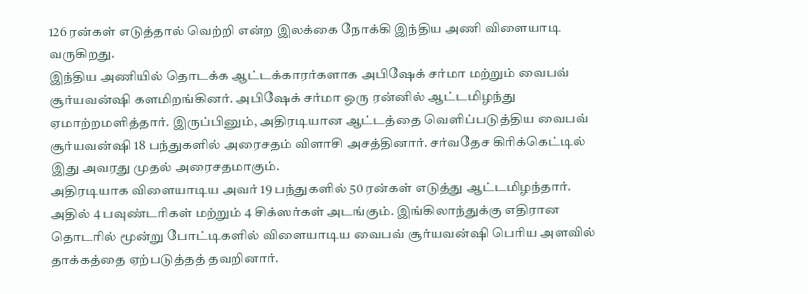126 ரன்கள் எடுத்தால் வெற்றி என்ற இலக்கை நோக்கி இந்திய அணி விளையாடி வருகிறது.
இந்திய அணியில் தொடக்க ஆட்டக்காரர்களாக அபிஷேக் சர்மா மற்றும் வைபவ் சூர்யவன்ஷி களமிறங்கினர். அபிஷேக் சர்மா ஒரு ரன்னில் ஆட்டமிழந்து ஏமாற்றமளித்தார். இருப்பினும், அதிரடியான ஆட்டத்தை வெளிப்படுத்திய வைபவ் சூர்யவன்ஷி 18 பந்துகளில் அரைசதம் விளாசி அசத்தினார். சர்வதேச கிரிக்கெட்டில் இது அவரது முதல் அரைசதமாகும்.
அதிரடியாக விளையாடிய அவர் 19 பந்துகளில் 50 ரன்கள் எடுத்து ஆட்டமிழந்தார். அதில் 4 பவுண்டரிகள் மற்றும் 4 சிக்ஸர்கள் அடங்கும். இங்கிலாந்துக்கு எதிரான தொடரில் மூன்று போட்டிகளில் விளையாடிய வைபவ் சூர்யவன்ஷி பெரிய அளவில் தாக்கத்தை ஏற்படுத்தத் தவறினார்.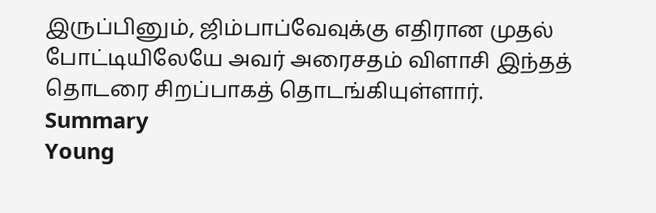இருப்பினும், ஜிம்பாப்வேவுக்கு எதிரான முதல் போட்டியிலேயே அவர் அரைசதம் விளாசி இந்தத் தொடரை சிறப்பாகத் தொடங்கியுள்ளார்.
Summary
Young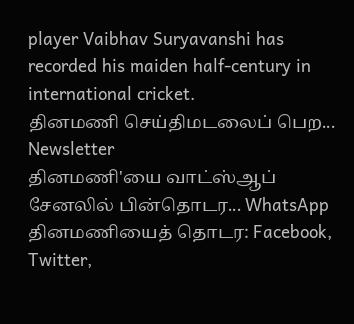player Vaibhav Suryavanshi has recorded his maiden half-century in international cricket.
தினமணி செய்திமடலைப் பெற... Newsletter
தினமணி'யை வாட்ஸ்ஆப் சேனலில் பின்தொடர... WhatsApp
தினமணியைத் தொடர: Facebook, Twitter,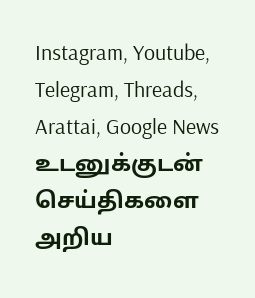Instagram, Youtube, Telegram, Threads, Arattai, Google News
உடனுக்குடன் செய்திகளை அறிய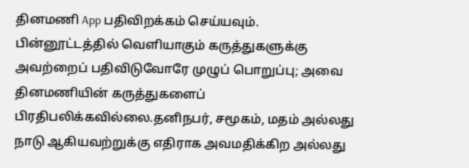தினமணி App பதிவிறக்கம் செய்யவும்.
பின்னூட்டத்தில் வெளியாகும் கருத்துகளுக்கு அவற்றைப் பதிவிடுவோரே முழுப் பொறுப்பு; அவை தினமணியின் கருத்துகளைப் பிரதிபலிக்கவில்லை.தனிநபர், சமூகம், மதம் அல்லது நாடு ஆகியவற்றுக்கு எதிராக அவமதிக்கிற அல்லது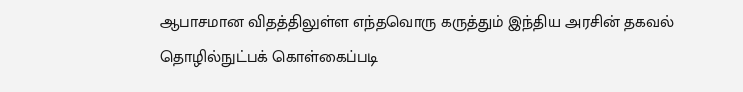ஆபாசமான விதத்திலுள்ள எந்தவொரு கருத்தும் இந்திய அரசின் தகவல் தொழில்நுட்பக் கொள்கைப்படி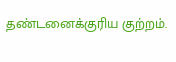தண்டனைக்குரிய குற்றம்.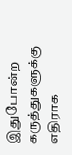இதுபோன்ற கருத்துகளுக்கு எதிராக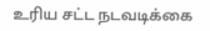உரிய சட்ட நடவடிக்கை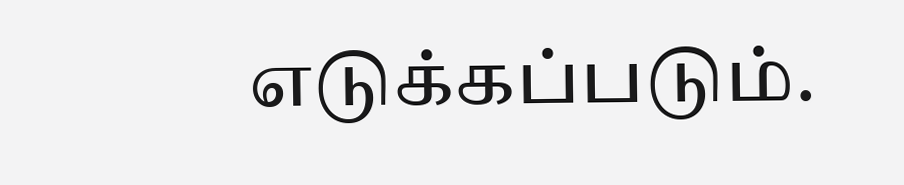எடுக்கப்படும்.